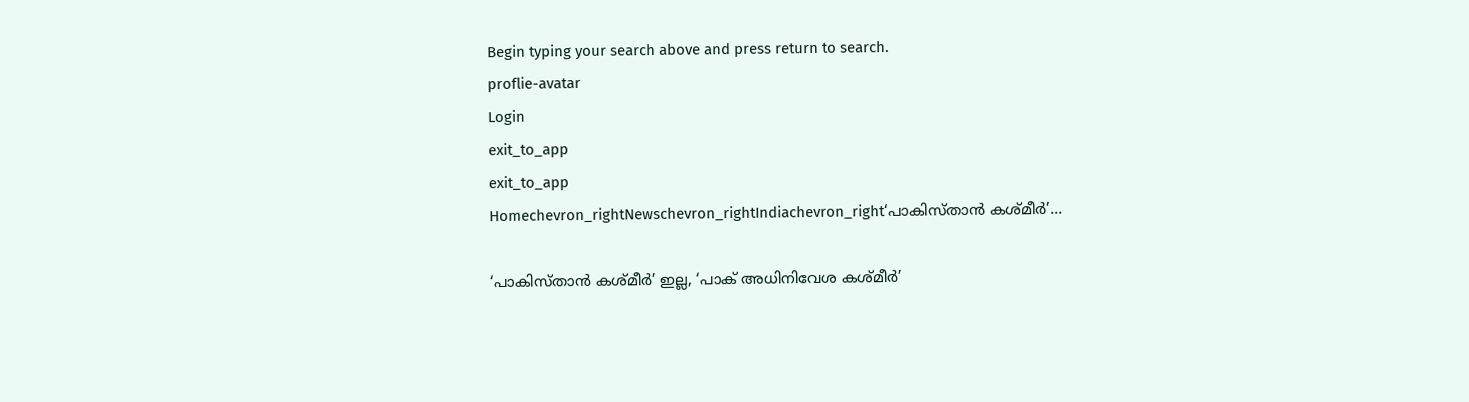Begin typing your search above and press return to search.
proflie-avatar
Login
exit_to_app
exit_to_app
Homechevron_rightNewschevron_rightIndiachevron_right‘പാകിസ്താൻ കശ്മീർ’...

‘പാകിസ്താൻ കശ്മീർ’ ഇല്ല, ‘പാക് അധിനിവേശ കശ്മീർ’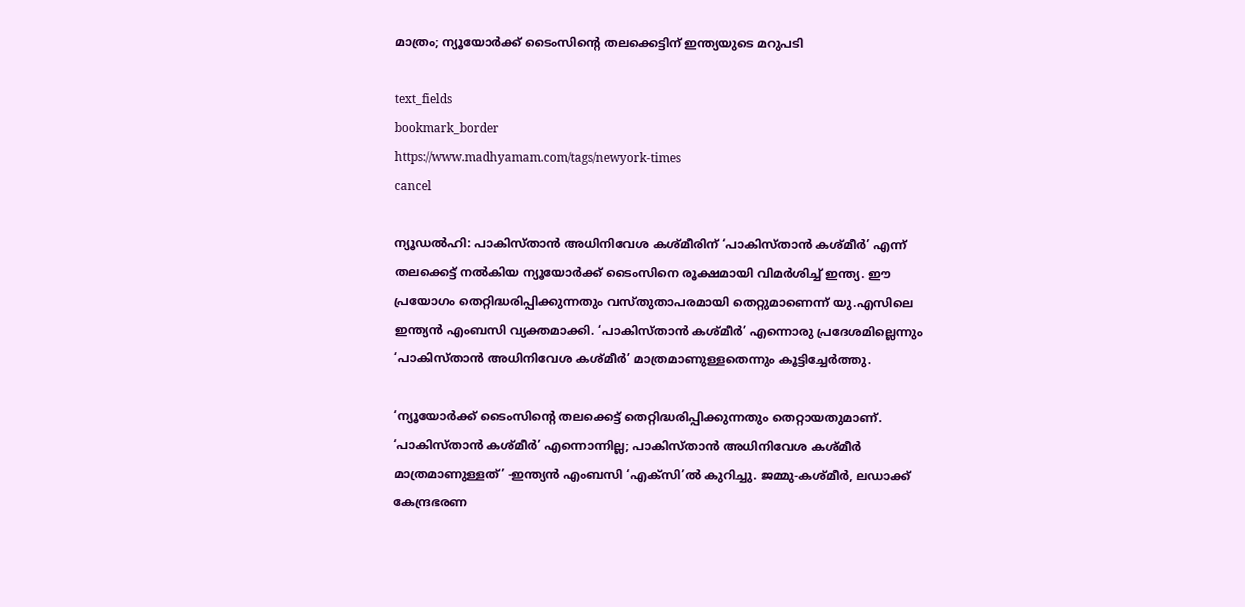മാത്രം; ന്യൂയോർക്ക് ടൈംസിന്റെ തലക്കെട്ടിന് ഇന്ത്യയുടെ മറുപടി

text_fields
bookmark_border
https://www.madhyamam.com/tags/newyork-times
cancel

ന്യൂഡൽഹി: പാകിസ്താൻ അധിനിവേശ കശ്മീരിന് ‘പാകിസ്താൻ കശ്മീർ’ എന്ന് തലക്കെട്ട് നൽകിയ ന്യൂയോർക്ക് ടൈംസിനെ രൂക്ഷമായി വിമർശിച്ച് ഇന്ത്യ. ഈ പ്രയോഗം തെറ്റിദ്ധരിപ്പിക്കുന്നതും വസ്തുതാപരമായി തെറ്റുമാണെന്ന് യു.എസിലെ ഇന്ത്യൻ എംബസി വ്യക്തമാക്കി. ‘പാകിസ്താൻ കശ്മീർ’ എന്നൊരു പ്രദേശമില്ലെന്നും ‘പാകിസ്താൻ അധിനിവേശ കശ്മീർ’ മാത്രമാണുള്ളതെന്നും കൂട്ടിച്ചേർത്തു.

‘ന്യൂയോർക്ക് ടൈംസിന്റെ തലക്കെട്ട് തെറ്റിദ്ധരിപ്പിക്കുന്നതും തെറ്റായതുമാണ്. ‘പാകിസ്താൻ കശ്മീർ’ എന്നൊന്നില്ല; പാകിസ്താൻ അധിനിവേശ കശ്മീർ മാത്രമാണുള്ളത്’ -ഇന്ത്യൻ എംബസി ‘എക്സി’ൽ കുറിച്ചു. ജമ്മു-കശ്മീർ, ലഡാക്ക് കേന്ദ്രഭരണ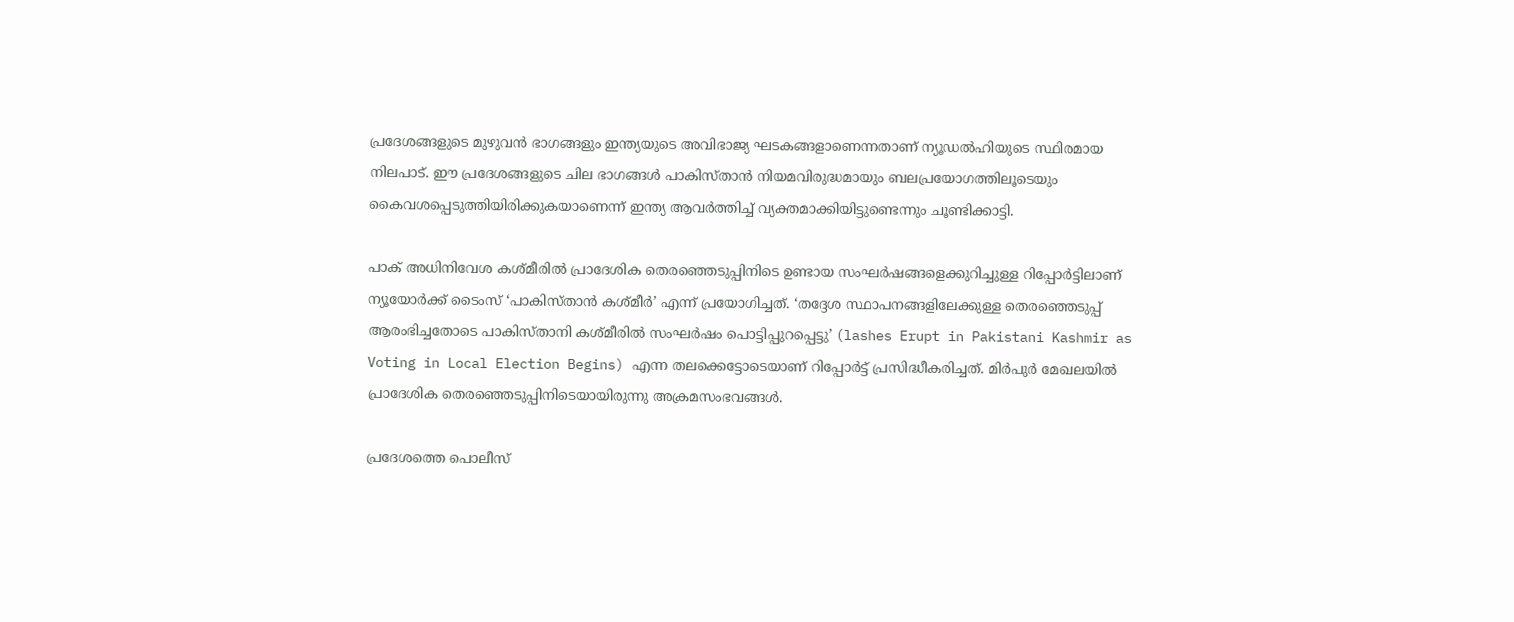പ്രദേശങ്ങളുടെ മുഴുവൻ ഭാഗങ്ങളും ഇന്ത്യയുടെ അവിഭാജ്യ ഘടകങ്ങളാണെന്നതാണ് ന്യൂഡൽഹിയുടെ സ്ഥിരമായ നിലപാട്. ഈ പ്രദേശങ്ങളുടെ ചില ഭാഗങ്ങൾ പാകിസ്താൻ നിയമവിരുദ്ധമായും ബലപ്രയോഗത്തിലൂടെയും കൈവശപ്പെടുത്തിയിരിക്കുകയാണെന്ന് ഇന്ത്യ ആവർത്തിച്ച് വ്യക്തമാക്കിയിട്ടുണ്ടെന്നും ചൂണ്ടിക്കാട്ടി.

പാക് അധിനിവേശ കശ്മീരിൽ പ്രാദേശിക തെരഞ്ഞെടുപ്പിനിടെ ഉണ്ടായ സംഘർഷങ്ങളെക്കുറിച്ചുള്ള റിപ്പോർട്ടിലാണ് ന്യൂയോർക്ക് ടൈംസ് ‘പാകിസ്താൻ കശ്മീർ’ എന്ന് പ്രയോഗിച്ചത്. ‘തദ്ദേശ സ്ഥാപനങ്ങളിലേക്കുള്ള തെരഞ്ഞെടുപ്പ് ആരംഭിച്ചതോടെ പാകിസ്താനി കശ്മീരിൽ സംഘർഷം പൊട്ടിപ്പുറപ്പെട്ടു’ (lashes Erupt in Pakistani Kashmir as Voting in Local Election Begins) എന്ന തലക്കെട്ടോടെയാണ് റിപ്പോർട്ട് പ്രസിദ്ധീകരിച്ചത്. മിർപുർ മേഖലയിൽ പ്രാദേശിക തെരഞ്ഞെടുപ്പിനിടെയായിരുന്നു അക്രമസംഭവങ്ങൾ.

പ്രദേശത്തെ പൊലീസ്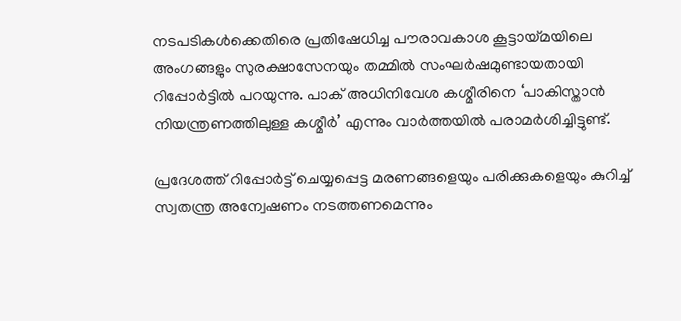നടപടികൾക്കെതിരെ പ്രതിഷേധിച്ച പൗരാവകാശ കൂട്ടായ്മയിലെ അംഗങ്ങളും സുരക്ഷാസേനയും തമ്മിൽ സംഘർഷമുണ്ടായതായി റിപ്പോർട്ടിൽ പറയുന്നു. പാക് അധിനിവേശ കശ്മീരിനെ ‘പാകിസ്താൻ നിയന്ത്രണത്തിലുള്ള കശ്മീർ’ എന്നും വാർത്തയിൽ പരാമർശിച്ചിട്ടുണ്ട്.

പ്രദേശത്ത് റിപ്പോർട്ട് ചെയ്യപ്പെട്ട മരണങ്ങളെയും പരിക്കുകളെയും കുറിച്ച് സ്വതന്ത്ര അന്വേഷണം നടത്തണമെന്നും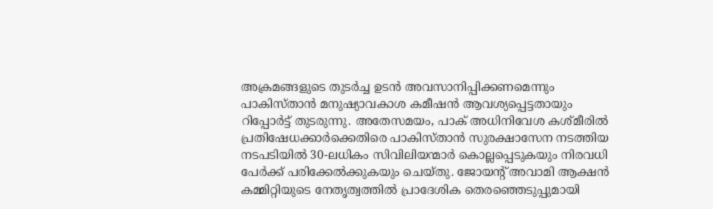അക്രമങ്ങളുടെ തുടർച്ച ഉടൻ അവസാനിപ്പിക്കണമെന്നും പാകിസ്താൻ മനുഷ്യാവകാശ കമീഷൻ ആവശ്യപ്പെട്ടതായും റിപ്പോർട്ട് തുടരുന്നു. അതേസമയം, പാക് അധിനിവേശ കശ്മീരിൽ പ്രതിഷേധക്കാർക്കെതിരെ പാകിസ്താൻ സുരക്ഷാസേന നടത്തിയ നടപടിയിൽ 30-ലധികം സിവിലിയന്മാർ കൊല്ലപ്പെടുകയും നിരവധി പേർക്ക് പരിക്കേൽക്കുകയും ചെയ്തു. ജോയന്റ് അവാമി ആക്ഷൻ കമ്മിറ്റിയുടെ നേതൃത്വത്തിൽ പ്രാദേശിക തെരഞ്ഞെടുപ്പുമായി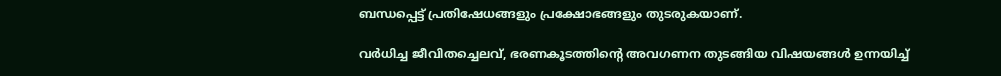ബന്ധപ്പെട്ട് പ്രതിഷേധങ്ങളും പ്രക്ഷോഭങ്ങളും തുടരുകയാണ്.

വർധിച്ച ജീവിതച്ചെലവ്, ഭരണകൂടത്തിന്റെ അവഗണന തുടങ്ങിയ വിഷയങ്ങൾ ഉന്നയിച്ച്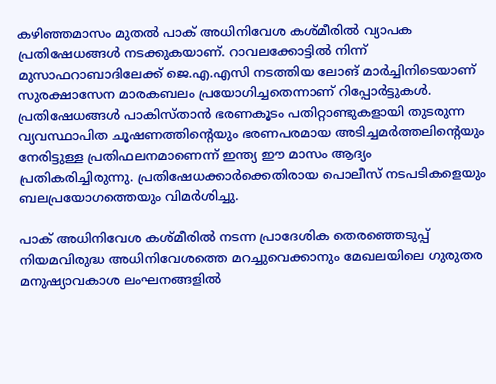കഴിഞ്ഞമാസം മുതൽ പാക് അധിനിവേശ കശ്മീരിൽ വ്യാപക പ്രതിഷേധങ്ങൾ നടക്കുകയാണ്. റാവലക്കോട്ടിൽ നിന്ന് മുസാഫറാബാദിലേക്ക് ജെ.എ.എസി നടത്തിയ ലോങ് മാർച്ചിനിടെയാണ് സുരക്ഷാസേന മാരകബലം പ്രയോഗിച്ചതെന്നാണ് റിപ്പോർട്ടുകൾ. പ്രതിഷേധങ്ങൾ പാകിസ്താൻ ഭരണകൂടം പതിറ്റാണ്ടുകളായി തുടരുന്ന വ്യവസ്ഥാപിത ചൂഷണത്തിന്റെയും ഭരണപരമായ അടിച്ചമർത്തലിന്റെയും നേരിട്ടുള്ള പ്രതിഫലനമാണെന്ന് ഇന്ത്യ ഈ മാസം ആദ്യം പ്രതികരിച്ചിരുന്നു. പ്രതിഷേധക്കാർക്കെതിരായ പൊലീസ് നടപടികളെയും ബലപ്രയോഗത്തെയും വിമർശിച്ചു.

പാക് അധിനിവേശ കശ്മീരിൽ നടന്ന പ്രാദേശിക തെരഞ്ഞെടുപ്പ് നിയമവിരുദ്ധ അധിനിവേശത്തെ മറച്ചുവെക്കാനും മേഖലയിലെ ഗുരുതര മനുഷ്യാവകാശ ലംഘനങ്ങളിൽ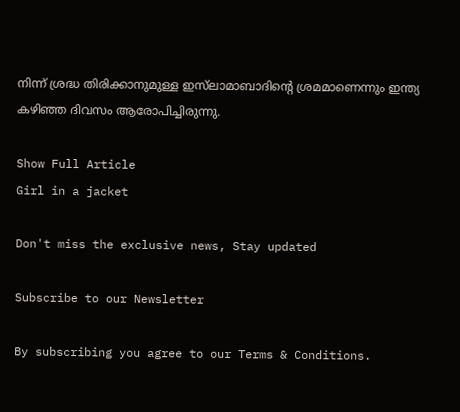നിന്ന് ശ്രദ്ധ തിരിക്കാനുമുള്ള ഇസ്‍ലാമാബാദിന്റെ ശ്രമമാണെന്നും ഇന്ത്യ കഴിഞ്ഞ ദിവസം ആരോപിച്ചിരുന്നു.

Show Full Article
Girl in a jacket

Don't miss the exclusive news, Stay updated

Subscribe to our Newsletter

By subscribing you agree to our Terms & Conditions.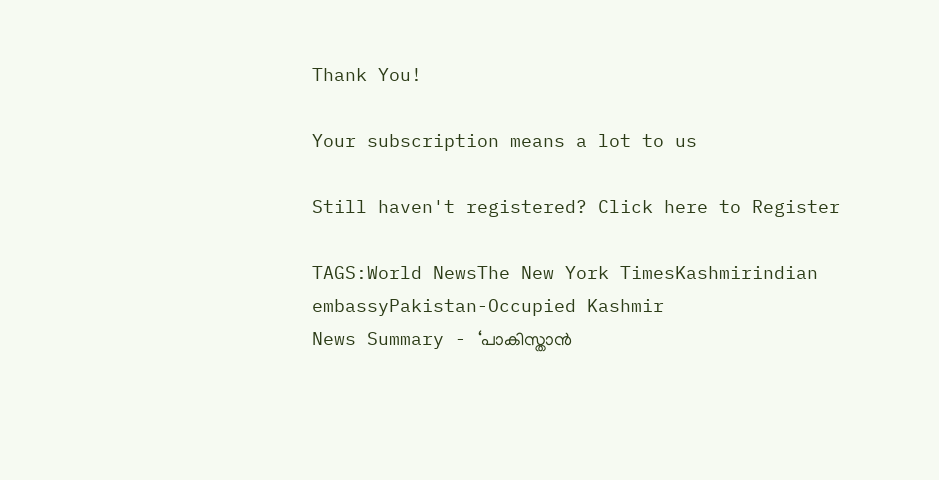Thank You!

Your subscription means a lot to us

Still haven't registered? Click here to Register

TAGS:World NewsThe New York TimesKashmirindian embassyPakistan-Occupied Kashmir
News Summary - ‘പാകിസ്താൻ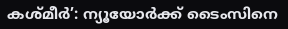കശ്മീർ’: ന്യൂയോർക്ക് ടൈംസിനെ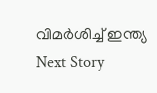വിമർശിച്ച് ഇന്ത്യ
Next Story